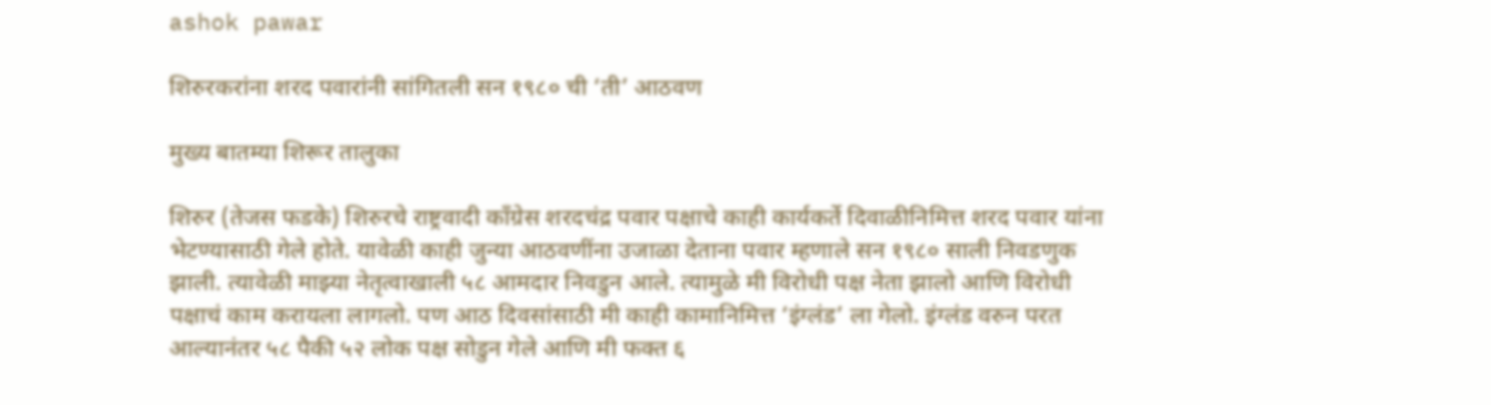ashok pawar

शिरुरकरांना शरद पवारांनी सांगितली सन १९८० ची ‘ती’ आठवण

मुख्य बातम्या शिरूर तालुका

शिरुर (तेजस फडके) शिरुरचे राष्ट्रवादी काँग्रेस शरदचंद्र पवार पक्षाचे काही कार्यकर्ते दिवाळीनिमित्त शरद पवार यांना भेटण्यासाठी गेले होते. यावेळी काही जुन्या आठवणींना उजाळा देताना पवार म्हणाले सन १९८० साली निवडणुक झाली. त्यावेळी माझ्या नेतृत्वाखाली ५८ आमदार निवडुन आले. त्यामुळे मी विरोधी पक्ष नेता झालो आणि विरोधी पक्षाचं काम करायला लागलो. पण आठ दिवसांसाठी मी काही कामानिमित्त ‘इंग्लंड’ ला गेलो. इंग्लंड वरुन परत आल्यानंतर ५८ पैकी ५२ लोक पक्ष सोडुन गेले आणि मी फक्त ६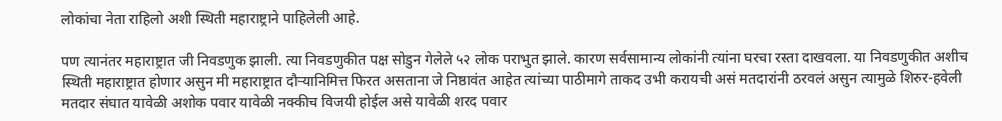लोकांचा नेता राहिलो अशी स्थिती महाराष्ट्राने पाहिलेली आहे.

पण त्यानंतर महाराष्ट्रात जी निवडणुक झाली. त्या निवडणुकीत पक्ष सोडुन गेलेले ५२ लोक पराभुत झाले. कारण सर्वसामान्य लोकांनी त्यांना घरचा रस्ता दाखवला. या निवडणुकीत अशीच स्थिती महाराष्ट्रात होणार असुन मी महाराष्ट्रात दौऱ्यानिमित्त फिरत असताना जे निष्ठावंत आहेत त्यांच्या पाठीमागे ताकद उभी करायची असं मतदारांनी ठरवलं असुन त्यामुळे शिरुर-हवेली मतदार संघात यावेळी अशोक पवार यावेळी नक्कीच विजयी होईल असे यावेळी शरद पवार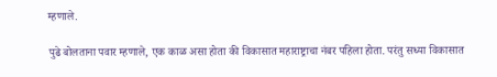म्हणाले.

पुढे बोलताना पवार म्हणाले, एक काळ असा होता की विकासात महाराष्ट्राचा नंबर पहिला होता. परंतु सध्या विकासात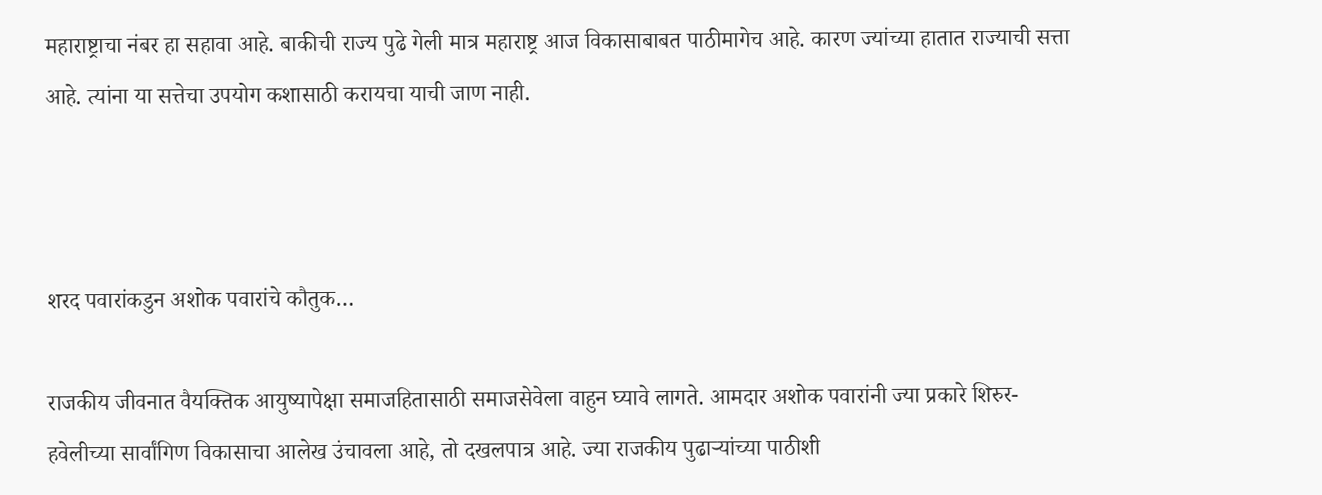महाराष्ट्राचा नंबर हा सहावा आहे. बाकीची राज्य पुढे गेली मात्र महाराष्ट्र आज विकासाबाबत पाठीमागेच आहे. कारण ज्यांच्या हातात राज्याची सत्ता आहे. त्यांना या सत्तेचा उपयोग कशासाठी करायचा याची जाण नाही.



शरद पवारांकडुन अशोक पवारांचे कौतुक…

राजकीय जीवनात वैयक्तिक आयुष्यापेक्षा समाजहितासाठी समाजसेवेला वाहुन घ्यावे लागते. आमदार अशोक पवारांनी ज्या प्रकारे शिरुर-हवेलीच्या सार्वांगिण विकासाचा आलेख उंचावला आहे, तो दखलपात्र आहे. ज्या राजकीय पुढाऱ्यांच्या पाठीशी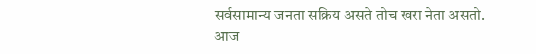सर्वसामान्य जनता सक्रिय असते तोच खरा नेता असतो. आज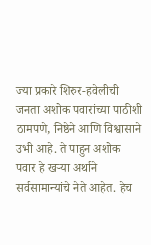ज्या प्रकारे शिरुर-हवेलीची जनता अशोक पवारांच्या पाठीशी ठामपणे, निष्ठेने आणि विश्वासाने उभी आहे. ते पाहुन अशोक पवार हे खऱ्या अर्थाने सर्वसामान्यांचे नेते आहेत. हेच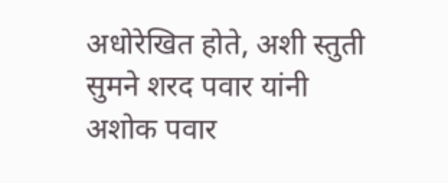अधोरेखित होते, अशी स्तुती सुमने शरद पवार यांनी अशोक पवार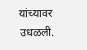यांच्यावर उधळली.